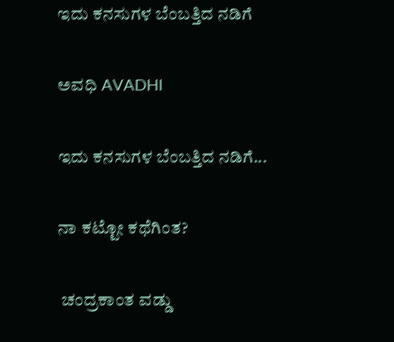ಇದು ಕನಸುಗಳ ಬೆಂಬತ್ತಿದ ನಡಿಗೆ‍

ಅವಧಿ AVADHI

ಇದು ಕನಸುಗಳ ಬೆಂಬತ್ತಿದ ನಡಿಗೆ...

ನಾ ಕಟ್ಟೋ ಕಥೆಗಿಂತ?

 ಚಂದ್ರಕಾಂತ ವಡ್ಡು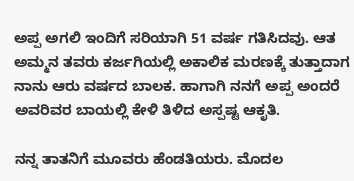ಅಪ್ಪ ಅಗಲಿ ಇಂದಿಗೆ ಸರಿಯಾಗಿ 51 ವರ್ಷ ಗತಿಸಿದವು. ಆತ ಅಮ್ಮನ ತವರು ಕರ್ಜಗಿಯಲ್ಲಿ ಅಕಾಲಿಕ ಮರಣಕ್ಕೆ ತುತ್ತಾದಾಗ ನಾನು ಆರು ವರ್ಷದ ಬಾಲಕ. ಹಾಗಾಗಿ ನನಗೆ ಅಪ್ಪ ಅಂದರೆ ಅವರಿವರ ಬಾಯಲ್ಲಿ ಕೇಳಿ ತಿಳಿದ ಅಸ್ಪಷ್ಟ ಆಕೃತಿ.

ನನ್ನ ತಾತನಿಗೆ ಮೂವರು ಹೆಂಡತಿಯರು. ಮೊದಲ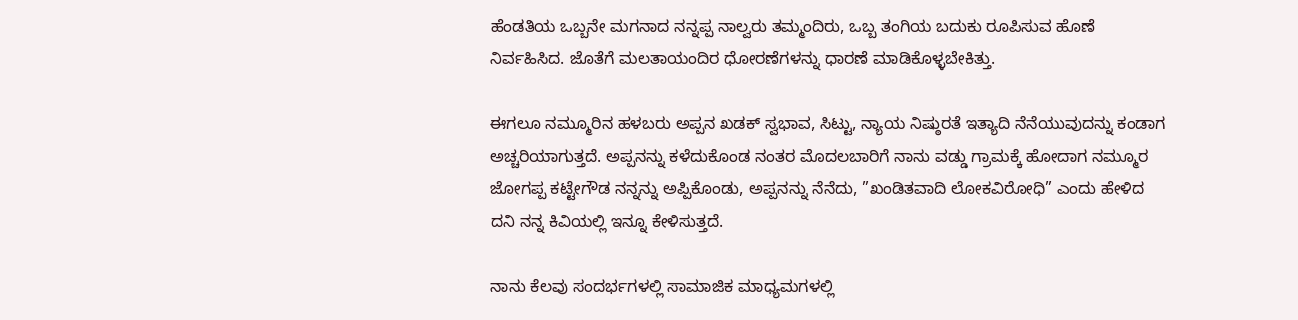ಹೆಂಡತಿಯ ಒಬ್ಬನೇ ಮಗನಾದ ನನ್ನಪ್ಪ ನಾಲ್ವರು ತಮ್ಮಂದಿರು, ಒಬ್ಬ ತಂಗಿಯ ಬದುಕು ರೂಪಿಸುವ ಹೊಣೆ ನಿರ್ವಹಿಸಿದ. ಜೊತೆಗೆ ಮಲತಾಯಂದಿರ ಧೋರಣೆಗಳನ್ನು ಧಾರಣೆ ಮಾಡಿಕೊಳ್ಳಬೇಕಿತ್ತು.

ಈಗಲೂ ನಮ್ಮೂರಿನ ಹಳಬರು ಅಪ್ಪನ ಖಡಕ್ ಸ್ವಭಾವ, ಸಿಟ್ಟು, ನ್ಯಾಯ ನಿಷ್ಠುರತೆ ಇತ್ಯಾದಿ ನೆನೆಯುವುದನ್ನು ಕಂಡಾಗ ಅಚ್ಚರಿಯಾಗುತ್ತದೆ. ಅಪ್ಪನನ್ನು ಕಳೆದುಕೊಂಡ ನಂತರ ಮೊದಲಬಾರಿಗೆ ನಾನು ವಡ್ಡು ಗ್ರಾಮಕ್ಕೆ ಹೋದಾಗ ನಮ್ಮೂರ ಜೋಗಪ್ಪ ಕಟ್ಟೇಗೌಡ ನನ್ನನ್ನು ಅಪ್ಪಿಕೊಂಡು, ಅಪ್ಪನನ್ನು ನೆನೆದು, ”ಖಂಡಿತವಾದಿ ಲೋಕವಿರೋಧಿ” ಎಂದು ಹೇಳಿದ ದನಿ ನನ್ನ ಕಿವಿಯಲ್ಲಿ ಇನ್ನೂ ಕೇಳಿಸುತ್ತದೆ.

ನಾನು ಕೆಲವು ಸಂದರ್ಭಗಳಲ್ಲಿ ಸಾಮಾಜಿಕ ಮಾಧ್ಯಮಗಳಲ್ಲಿ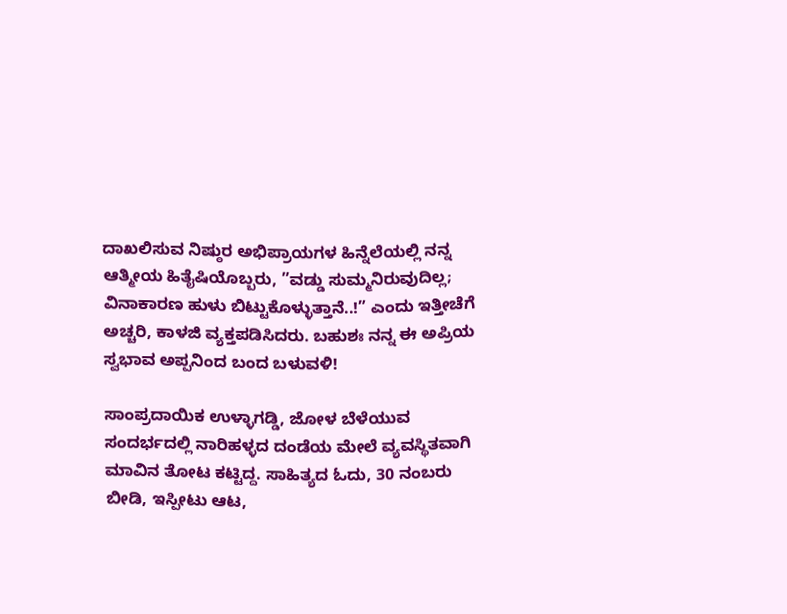ದಾಖಲಿಸುವ ನಿಷ್ಠುರ ಅಭಿಪ್ರಾಯಗಳ ಹಿನ್ನೆಲೆಯಲ್ಲಿ ನನ್ನ ಆತ್ಮೀಯ ಹಿತೈಷಿಯೊಬ್ಬರು, ”ವಡ್ಡು ಸುಮ್ಮನಿರುವುದಿಲ್ಲ; ವಿನಾಕಾರಣ ಹುಳು ಬಿಟ್ಟುಕೊಳ್ಳುತ್ತಾನೆ..!” ಎಂದು ಇತ್ತೀಚೆಗೆ ಅಚ್ಚರಿ, ಕಾಳಜಿ ವ್ಯಕ್ತಪಡಿಸಿದರು. ಬಹುಶಃ ನನ್ನ ಈ ಅಪ್ರಿಯ ಸ್ವಭಾವ ಅಪ್ಪನಿಂದ ಬಂದ ಬಳುವಳಿ!

ಸಾಂಪ್ರದಾಯಿಕ ಉಳ್ಳಾಗಡ್ಡಿ, ಜೋಳ ಬೆಳೆಯುವ ಸಂದರ್ಭದಲ್ಲಿ ನಾರಿಹಳ್ಳದ ದಂಡೆಯ ಮೇಲೆ ವ್ಯವಸ್ಥಿತವಾಗಿ ಮಾವಿನ ತೋಟ ಕಟ್ಟಿದ್ದ. ಸಾಹಿತ್ಯದ ಓದು, 30 ನಂಬರು ಬೀಡಿ, ಇಸ್ಪೀಟು ಆಟ,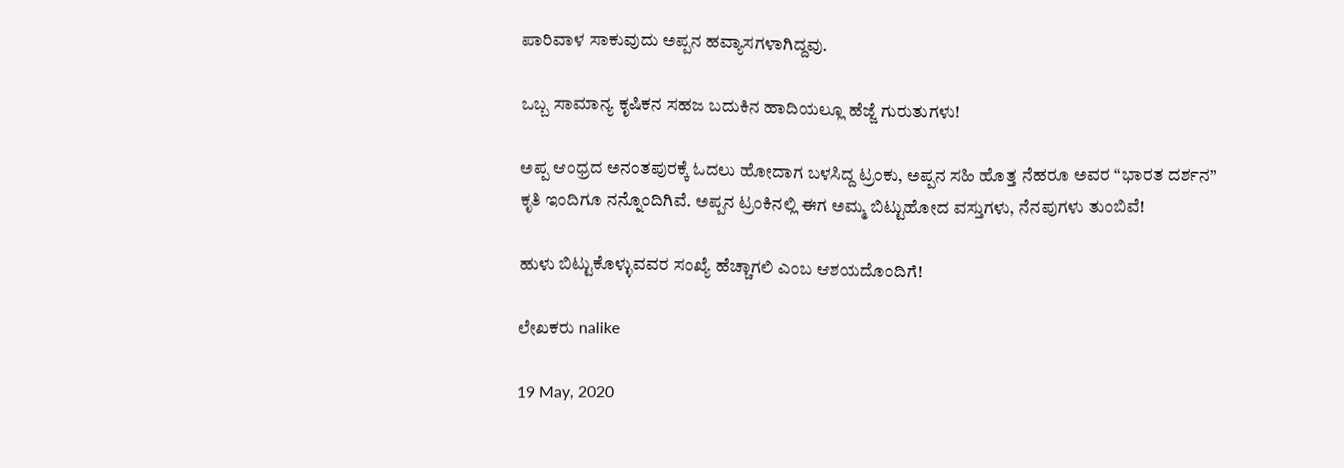ಪಾರಿವಾಳ ಸಾಕುವುದು ಅಪ್ಪನ ಹವ್ಯಾಸಗಳಾಗಿದ್ದವು.

ಒಬ್ಬ ಸಾಮಾನ್ಯ ಕೃಷಿಕನ ಸಹಜ ಬದುಕಿನ ಹಾದಿಯಲ್ಲೂ ಹೆಜ್ಜೆ ಗುರುತುಗಳು!

ಅಪ್ಪ ಆಂಧ್ರದ ಅನಂತಪುರಕ್ಕೆ ಓದಲು ಹೋದಾಗ ಬಳಸಿದ್ದ ಟ್ರಂಕು, ಅಪ್ಪನ ಸಹಿ ಹೊತ್ತ ನೆಹರೂ ಅವರ “ಭಾರತ ದರ್ಶನ” ಕೃತಿ ಇಂದಿಗೂ ನನ್ನೊಂದಿಗಿವೆ. ಅಪ್ಪನ ಟ್ರಂಕಿನಲ್ಲಿ ಈಗ ಅಮ್ಮ ಬಿಟ್ಟುಹೋದ ವಸ್ತುಗಳು, ನೆನಪುಗಳು ತುಂಬಿವೆ!

ಹುಳು ಬಿಟ್ಟುಕೊಳ್ಳುವವರ ಸಂಖ್ಯೆ ಹೆಚ್ಚಾಗಲಿ ಎಂಬ ಆಶಯದೊಂದಿಗೆ!

ಲೇಖಕರು nalike

19 May, 2020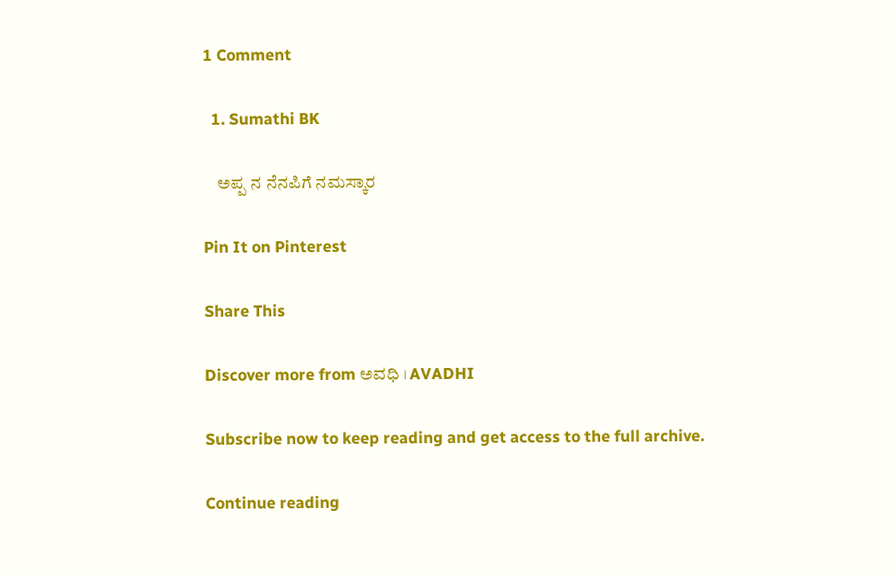1 Comment

  1. Sumathi BK

    ಅಪ್ಪ ನ ನೆನಪಿಗೆ ನಮಸ್ಕಾರ

Pin It on Pinterest

Share This

Discover more from ಅವಧಿ । AVADHI

Subscribe now to keep reading and get access to the full archive.

Continue reading